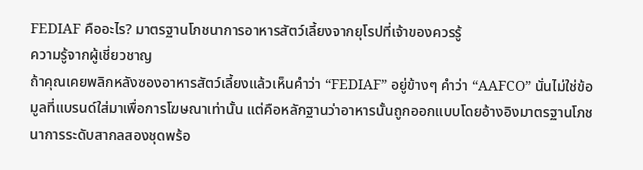FEDIAF คืออะไร? มาตรฐานโภชนาการอาหารสัตว์เลี้ยงจากยุโรปที่เจ้าของควรรู้
ความรู้จากผู้เชี่ยวชาญ
ถ้าคุณเคยพลิกหลังซองอาหารสัตว์เลี้ยงแล้วเห็นคำว่า “FEDIAF” อยู่ข้างๆ คำว่า “AAFCO” นั่นไม่ใช่ข้อมูลที่แบรนด์ใส่มาเพื่อการโฆษณาเท่านั้น แต่คือหลักฐานว่าอาหารนั้นถูกออกแบบโดยอ้างอิงมาตรฐานโภชนาการระดับสากลสองชุดพร้อ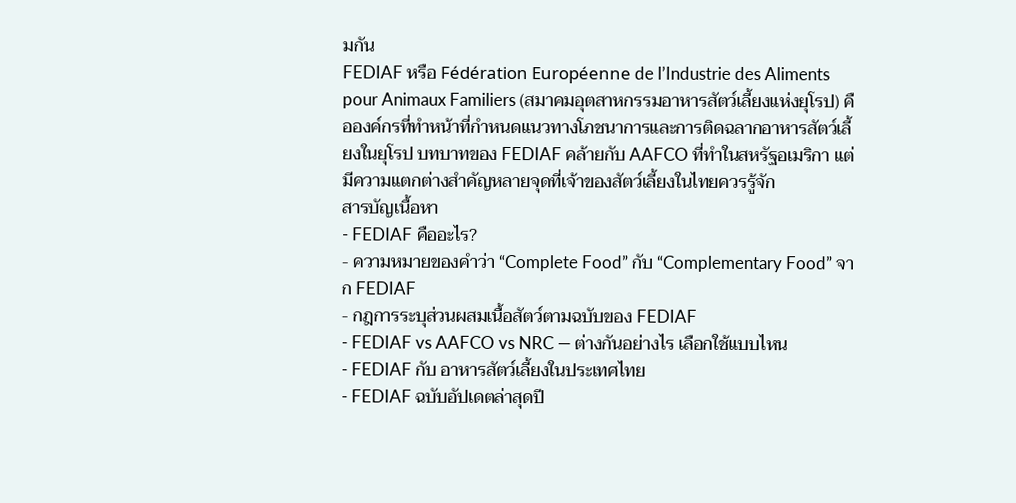มกัน
FEDIAF หรือ Fédération Européenne de l’Industrie des Aliments pour Animaux Familiers (สมาคมอุตสาหกรรมอาหารสัตว์เลี้ยงแห่งยุโรป) คือองค์กรที่ทำหน้าที่กำหนดแนวทางโภชนาการและการติดฉลากอาหารสัตว์เลี้ยงในยุโรป บทบาทของ FEDIAF คล้ายกับ AAFCO ที่ทำในสหรัฐอเมริกา แต่มีความแตกต่างสำคัญหลายจุดที่เจ้าของสัตว์เลี้ยงในไทยควรรู้จัก
สารบัญเนื้อหา
- FEDIAF คืออะไร?
- ความหมายของคำว่า “Complete Food” กับ “Complementary Food” จาก FEDIAF
- กฎการระบุส่วนผสมเนื้อสัตว์ตามฉบับของ FEDIAF
- FEDIAF vs AAFCO vs NRC — ต่างกันอย่างไร เลือกใช้แบบไหน
- FEDIAF กับ อาหารสัตว์เลี้ยงในประเทศไทย
- FEDIAF ฉบับอัปเดตล่าสุดปี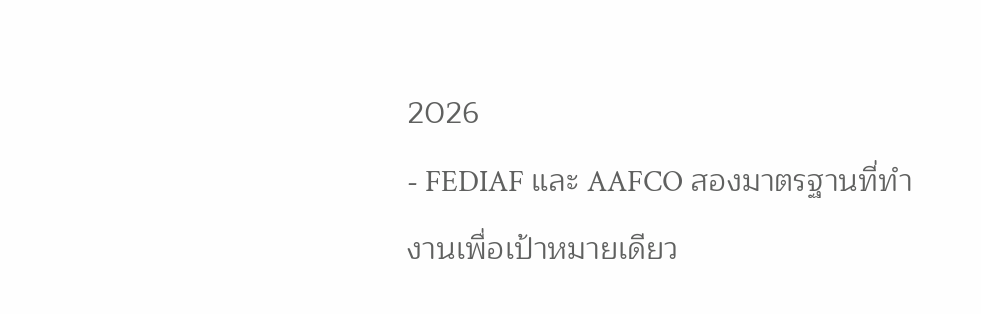2026
- FEDIAF และ AAFCO สองมาตรฐานที่ทำงานเพื่อเป้าหมายเดียว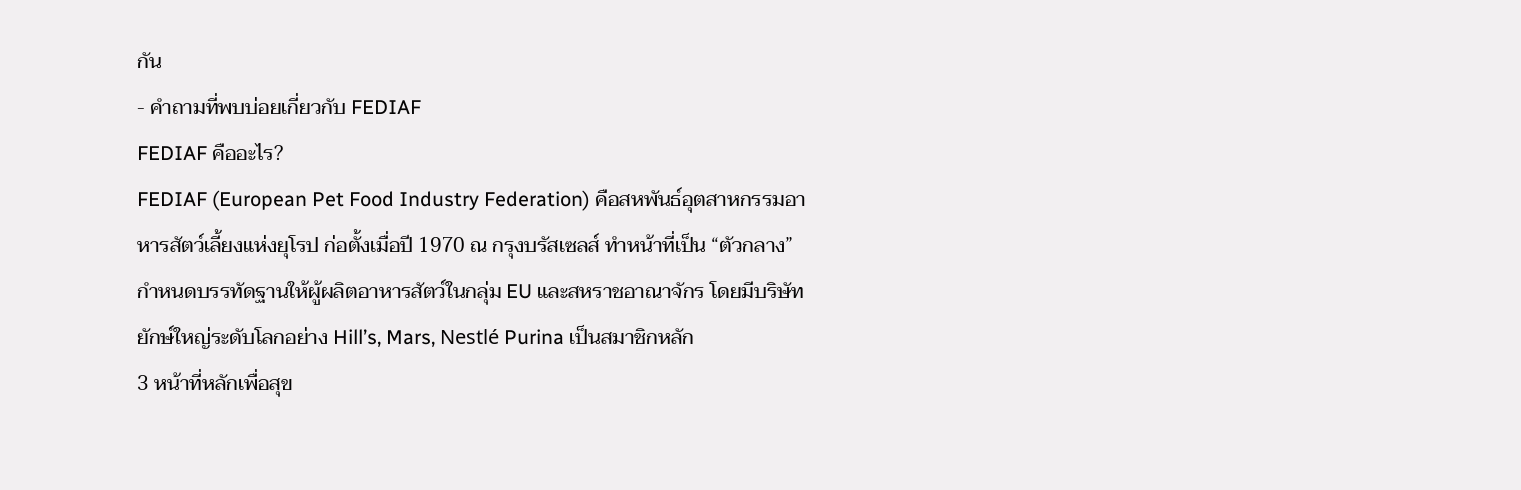กัน
- คำถามที่พบบ่อยเกี่ยวกับ FEDIAF
FEDIAF คืออะไร?
FEDIAF (European Pet Food Industry Federation) คือสหพันธ์อุตสาหกรรมอาหารสัตว์เลี้ยงแห่งยุโรป ก่อตั้งเมื่อปี 1970 ณ กรุงบรัสเซลส์ ทำหน้าที่เป็น “ตัวกลาง” กำหนดบรรทัดฐานให้ผู้ผลิตอาหารสัตว์ในกลุ่ม EU และสหราชอาณาจักร โดยมีบริษัทยักษ์ใหญ่ระดับโลกอย่าง Hill’s, Mars, Nestlé Purina เป็นสมาชิกหลัก
3 หน้าที่หลักเพื่อสุข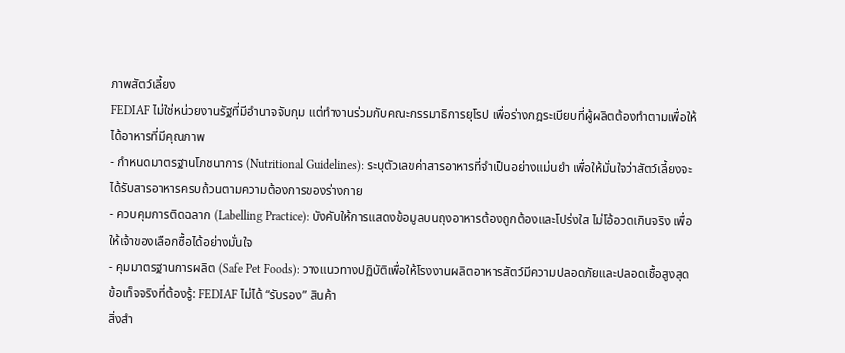ภาพสัตว์เลี้ยง
FEDIAF ไม่ใช่หน่วยงานรัฐที่มีอำนาจจับกุม แต่ทำงานร่วมกับคณะกรรมาธิการยุโรป เพื่อร่างกฎระเบียบที่ผู้ผลิตต้องทำตามเพื่อให้ได้อาหารที่มีคุณภาพ
- กำหนดมาตรฐานโภชนาการ (Nutritional Guidelines): ระบุตัวเลขค่าสารอาหารที่จำเป็นอย่างแม่นยำ เพื่อให้มั่นใจว่าสัตว์เลี้ยงจะได้รับสารอาหารครบถ้วนตามความต้องการของร่างกาย
- ควบคุมการติดฉลาก (Labelling Practice): บังคับให้การแสดงข้อมูลบนถุงอาหารต้องถูกต้องและโปร่งใส ไม่โอ้อวดเกินจริง เพื่อให้เจ้าของเลือกซื้อได้อย่างมั่นใจ
- คุมมาตรฐานการผลิต (Safe Pet Foods): วางแนวทางปฏิบัติเพื่อให้โรงงานผลิตอาหารสัตว์มีความปลอดภัยและปลอดเชื้อสูงสุด
ข้อเท็จจริงที่ต้องรู้: FEDIAF ไม่ได้ “รับรอง” สินค้า
สิ่งสำ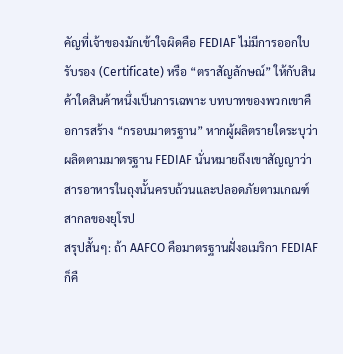คัญที่เจ้าของมักเข้าใจผิดคือ FEDIAF ไม่มีการออกใบรับรอง (Certificate) หรือ “ตราสัญลักษณ์” ให้กับสินค้าใดสินค้าหนึ่งเป็นการเฉพาะ บทบาทของพวกเขาคือการสร้าง “กรอบมาตรฐาน” หากผู้ผลิตรายใดระบุว่าผลิตตามมาตรฐาน FEDIAF นั่นหมายถึงเขาสัญญาว่าสารอาหารในถุงนั้นครบถ้วนและปลอดภัยตามเกณฑ์สากลของยุโรป
สรุปสั้นๆ: ถ้า AAFCO คือมาตรฐานฝั่งอเมริกา FEDIAF ก็คื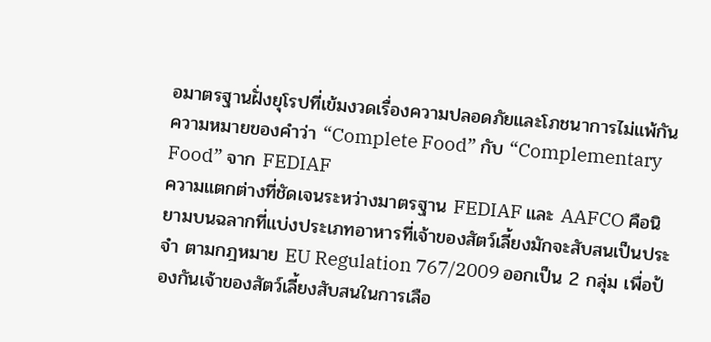อมาตรฐานฝั่งยุโรปที่เข้มงวดเรื่องความปลอดภัยและโภชนาการไม่แพ้กัน
ความหมายของคำว่า “Complete Food” กับ “Complementary Food” จาก FEDIAF
ความแตกต่างที่ชัดเจนระหว่างมาตรฐาน FEDIAF และ AAFCO คือนิยามบนฉลากที่แบ่งประเภทอาหารที่เจ้าของสัตว์เลี้ยงมักจะสับสนเป็นประจำ ตามกฎหมาย EU Regulation 767/2009 ออกเป็น 2 กลุ่ม เพื่อป้องกันเจ้าของสัตว์เลี้ยงสับสนในการเลือ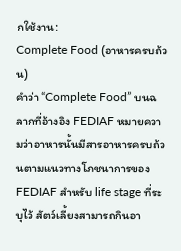กใช้งาน:
Complete Food (อาหารครบถ้วน)
คำว่า “Complete Food” บนฉลากที่อ้างอิง FEDIAF หมายความว่าอาหารนั้นมีสารอาหารครบถ้วนตามแนวทางโภชนาการของ FEDIAF สำหรับ life stage ที่ระบุไว้ สัตว์เลี้ยงสามารถกินอา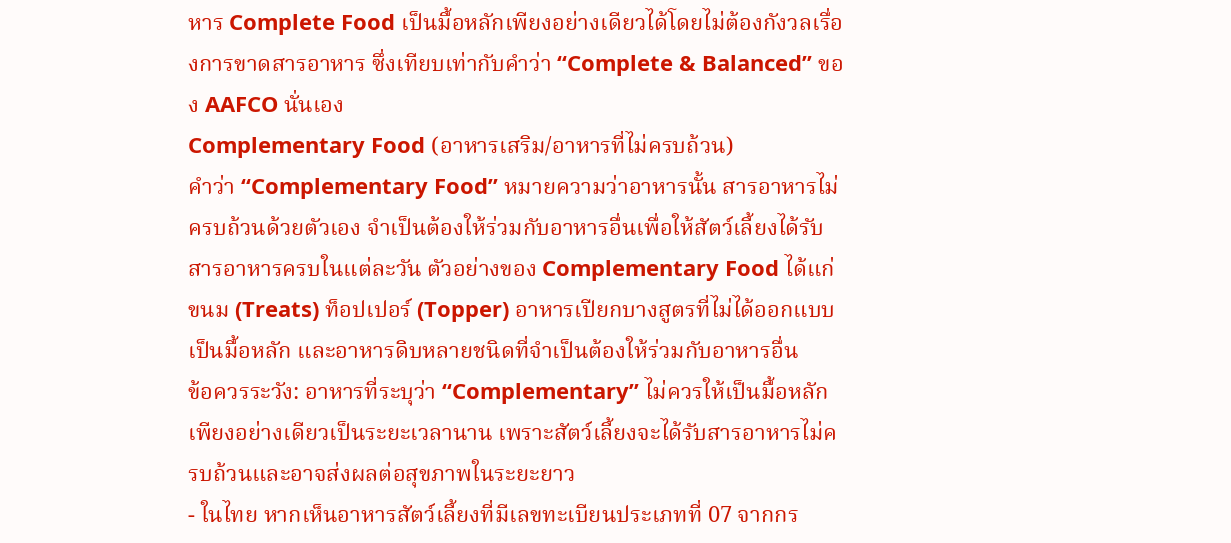หาร Complete Food เป็นมื้อหลักเพียงอย่างเดียวได้โดยไม่ต้องกังวลเรื่องการขาดสารอาหาร ซึ่งเทียบเท่ากับคำว่า “Complete & Balanced” ของ AAFCO นั่นเอง
Complementary Food (อาหารเสริม/อาหารที่ไม่ครบถ้วน)
คำว่า “Complementary Food” หมายความว่าอาหารนั้น สารอาหารไม่ครบถ้วนด้วยตัวเอง จำเป็นต้องให้ร่วมกับอาหารอื่นเพื่อให้สัตว์เลี้ยงได้รับสารอาหารครบในแต่ละวัน ตัวอย่างของ Complementary Food ได้แก่ ขนม (Treats) ท็อปเปอร์ (Topper) อาหารเปียกบางสูตรที่ไม่ได้ออกแบบเป็นมื้อหลัก และอาหารดิบหลายชนิดที่จำเป็นต้องให้ร่วมกับอาหารอื่น
ข้อควรระวัง: อาหารที่ระบุว่า “Complementary” ไม่ควรให้เป็นมื้อหลักเพียงอย่างเดียวเป็นระยะเวลานาน เพราะสัตว์เลี้ยงจะได้รับสารอาหารไม่ครบถ้วนและอาจส่งผลต่อสุขภาพในระยะยาว
- ในไทย หากเห็นอาหารสัตว์เลี้ยงที่มีเลขทะเบียนประเภทที่ 07 จากกร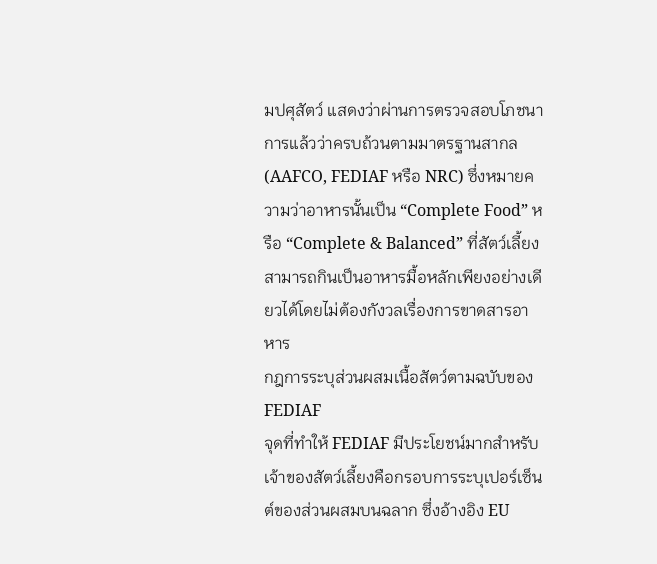มปศุสัตว์ แสดงว่าผ่านการตรวจสอบโภชนาการแล้วว่าครบถ้วนตามมาตรฐานสากล (AAFCO, FEDIAF หรือ NRC) ซึ่งหมายความว่าอาหารนั้นเป็น “Complete Food” หรือ “Complete & Balanced” ที่สัตว์เลี้ยงสามารถกินเป็นอาหารมื้อหลักเพียงอย่างเดียวได้โดยไม่ต้องกังวลเรื่องการขาดสารอาหาร
กฎการระบุส่วนผสมเนื้อสัตว์ตามฉบับของ FEDIAF
จุดที่ทำให้ FEDIAF มีประโยชน์มากสำหรับเจ้าของสัตว์เลี้ยงคือกรอบการระบุเปอร์เซ็นต์ของส่วนผสมบนฉลาก ซึ่งอ้างอิง EU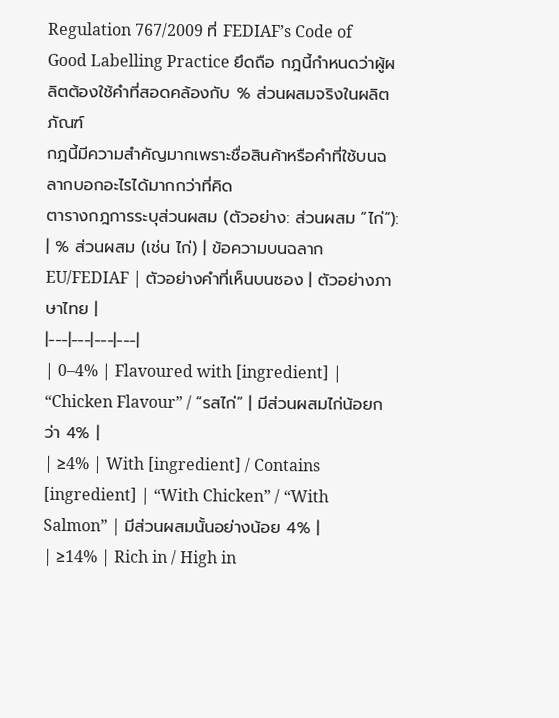Regulation 767/2009 ที่ FEDIAF’s Code of Good Labelling Practice ยึดถือ กฎนี้กำหนดว่าผู้ผลิตต้องใช้คำที่สอดคล้องกับ % ส่วนผสมจริงในผลิตภัณฑ์
กฎนี้มีความสำคัญมากเพราะชื่อสินค้าหรือคำที่ใช้บนฉลากบอกอะไรได้มากกว่าที่คิด
ตารางกฎการระบุส่วนผสม (ตัวอย่าง: ส่วนผสม “ไก่”):
| % ส่วนผสม (เช่น ไก่) | ข้อความบนฉลาก EU/FEDIAF | ตัวอย่างคำที่เห็นบนซอง | ตัวอย่างภาษาไทย |
|---|---|---|---|
| 0–4% | Flavoured with [ingredient] | “Chicken Flavour” / “รสไก่” | มีส่วนผสมไก่น้อยกว่า 4% |
| ≥4% | With [ingredient] / Contains [ingredient] | “With Chicken” / “With Salmon” | มีส่วนผสมนั้นอย่างน้อย 4% |
| ≥14% | Rich in / High in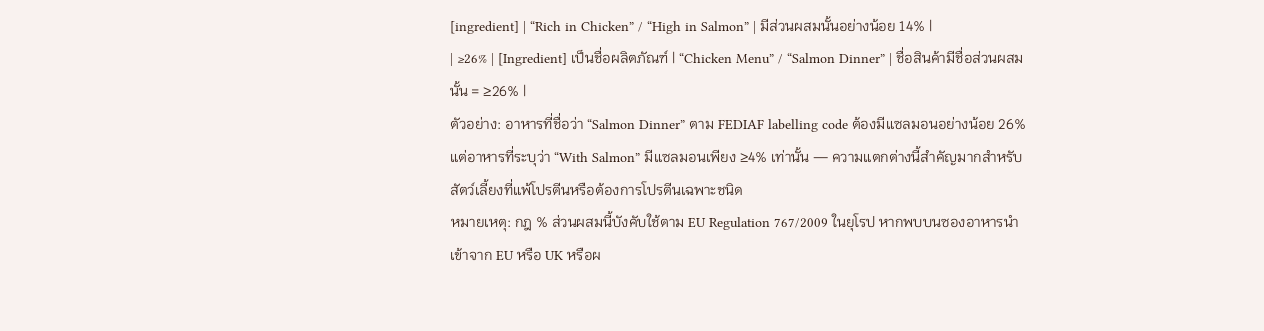[ingredient] | “Rich in Chicken” / “High in Salmon” | มีส่วนผสมนั้นอย่างน้อย 14% |
| ≥26% | [Ingredient] เป็นชื่อผลิตภัณฑ์ | “Chicken Menu” / “Salmon Dinner” | ชื่อสินค้ามีชื่อส่วนผสมนั้น = ≥26% |
ตัวอย่าง: อาหารที่ชื่อว่า “Salmon Dinner” ตาม FEDIAF labelling code ต้องมีแซลมอนอย่างน้อย 26% แต่อาหารที่ระบุว่า “With Salmon” มีแซลมอนเพียง ≥4% เท่านั้น — ความแตกต่างนี้สำคัญมากสำหรับสัตว์เลี้ยงที่แพ้โปรตีนหรือต้องการโปรตีนเฉพาะชนิด
หมายเหตุ: กฎ % ส่วนผสมนี้บังคับใช้ตาม EU Regulation 767/2009 ในยุโรป หากพบบนซองอาหารนำเข้าจาก EU หรือ UK หรือผ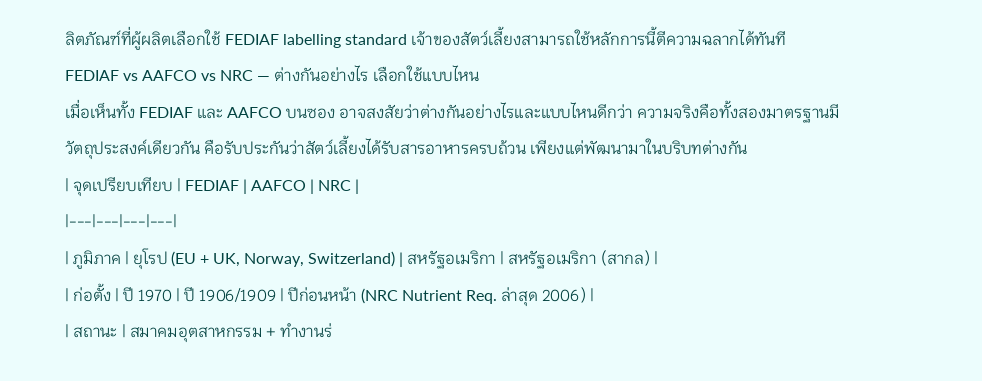ลิตภัณฑ์ที่ผู้ผลิตเลือกใช้ FEDIAF labelling standard เจ้าของสัตว์เลี้ยงสามารถใช้หลักการนี้ตีความฉลากได้ทันที
FEDIAF vs AAFCO vs NRC — ต่างกันอย่างไร เลือกใช้แบบไหน
เมื่อเห็นทั้ง FEDIAF และ AAFCO บนซอง อาจสงสัยว่าต่างกันอย่างไรและแบบไหนดีกว่า ความจริงคือทั้งสองมาตรฐานมีวัตถุประสงค์เดียวกัน คือรับประกันว่าสัตว์เลี้ยงได้รับสารอาหารครบถ้วน เพียงแต่พัฒนามาในบริบทต่างกัน
| จุดเปรียบเทียบ | FEDIAF | AAFCO | NRC |
|---|---|---|---|
| ภูมิภาค | ยุโรป (EU + UK, Norway, Switzerland) | สหรัฐอเมริกา | สหรัฐอเมริกา (สากล) |
| ก่อตั้ง | ปี 1970 | ปี 1906/1909 | ปีก่อนหน้า (NRC Nutrient Req. ล่าสุด 2006) |
| สถานะ | สมาคมอุตสาหกรรม + ทำงานร่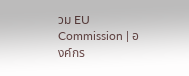วม EU Commission | องค์กร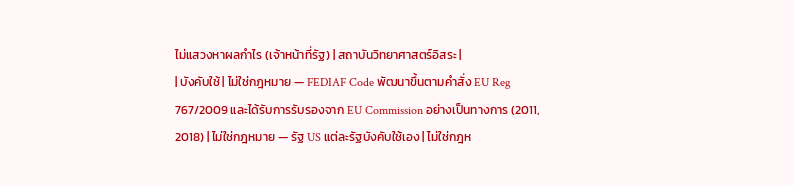ไม่แสวงหาผลกำไร (เจ้าหน้าที่รัฐ) | สถาบันวิทยาศาสตร์อิสระ |
| บังคับใช้ | ไม่ใช่กฎหมาย — FEDIAF Code พัฒนาขึ้นตามคำสั่ง EU Reg 767/2009 และได้รับการรับรองจาก EU Commission อย่างเป็นทางการ (2011, 2018) | ไม่ใช่กฎหมาย — รัฐ US แต่ละรัฐบังคับใช้เอง | ไม่ใช่กฎห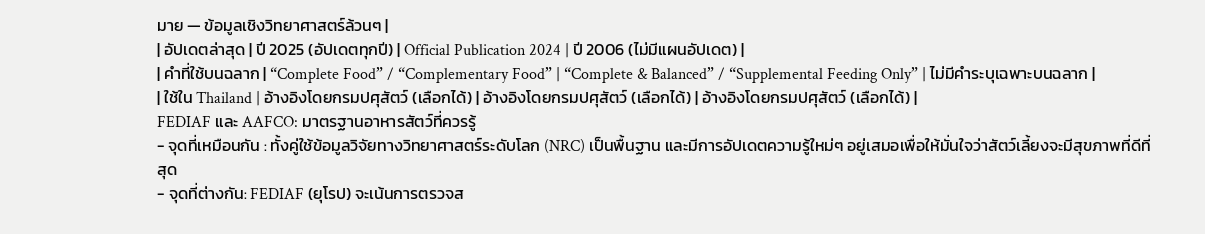มาย — ข้อมูลเชิงวิทยาศาสตร์ล้วนๆ |
| อัปเดตล่าสุด | ปี 2025 (อัปเดตทุกปี) | Official Publication 2024 | ปี 2006 (ไม่มีแผนอัปเดต) |
| คำที่ใช้บนฉลาก | “Complete Food” / “Complementary Food” | “Complete & Balanced” / “Supplemental Feeding Only” | ไม่มีคำระบุเฉพาะบนฉลาก |
| ใช้ใน Thailand | อ้างอิงโดยกรมปศุสัตว์ (เลือกได้) | อ้างอิงโดยกรมปศุสัตว์ (เลือกได้) | อ้างอิงโดยกรมปศุสัตว์ (เลือกได้) |
FEDIAF และ AAFCO: มาตรฐานอาหารสัตว์ที่ควรรู้
- จุดที่เหมือนกัน : ทั้งคู่ใช้ข้อมูลวิจัยทางวิทยาศาสตร์ระดับโลก (NRC) เป็นพื้นฐาน และมีการอัปเดตความรู้ใหม่ๆ อยู่เสมอเพื่อให้มั่นใจว่าสัตว์เลี้ยงจะมีสุขภาพที่ดีที่สุด
- จุดที่ต่างกัน: FEDIAF (ยุโรป) จะเน้นการตรวจส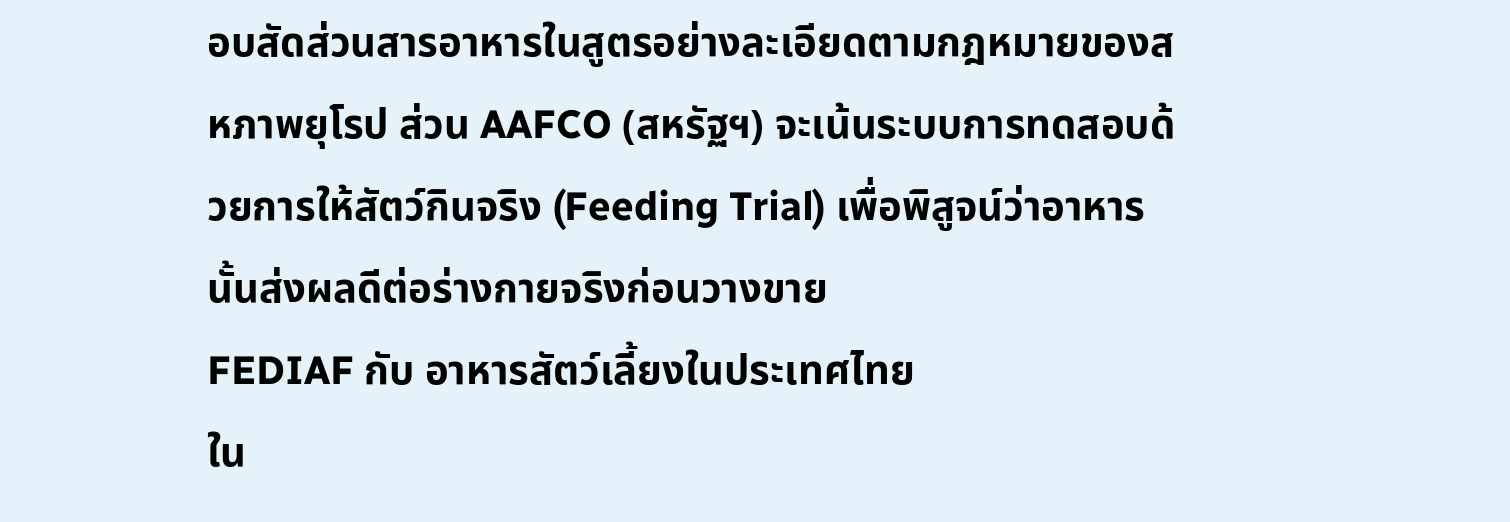อบสัดส่วนสารอาหารในสูตรอย่างละเอียดตามกฎหมายของสหภาพยุโรป ส่วน AAFCO (สหรัฐฯ) จะเน้นระบบการทดสอบด้วยการให้สัตว์กินจริง (Feeding Trial) เพื่อพิสูจน์ว่าอาหารนั้นส่งผลดีต่อร่างกายจริงก่อนวางขาย
FEDIAF กับ อาหารสัตว์เลี้ยงในประเทศไทย
ใน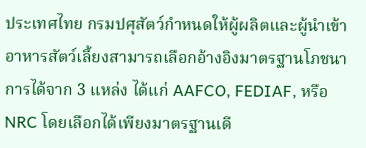ประเทศไทย กรมปศุสัตว์กำหนดให้ผู้ผลิตและผู้นำเข้าอาหารสัตว์เลี้ยงสามารถเลือกอ้างอิงมาตรฐานโภชนาการได้จาก 3 แหล่ง ได้แก่ AAFCO, FEDIAF, หรือ NRC โดยเลือกได้เพียงมาตรฐานเดี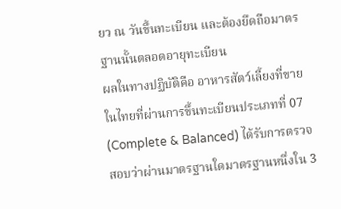ยว ณ วันขึ้นทะเบียน และต้องยึดถือมาตรฐานนั้นตลอดอายุทะเบียน
ผลในทางปฏิบัติคือ อาหารสัตว์เลี้ยงที่ขายในไทยที่ผ่านการขึ้นทะเบียนประเภทที่ 07 (Complete & Balanced) ได้รับการตรวจสอบว่าผ่านมาตรฐานใดมาตรฐานหนึ่งใน 3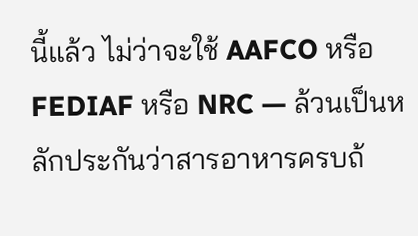นี้แล้ว ไม่ว่าจะใช้ AAFCO หรือ FEDIAF หรือ NRC — ล้วนเป็นหลักประกันว่าสารอาหารครบถ้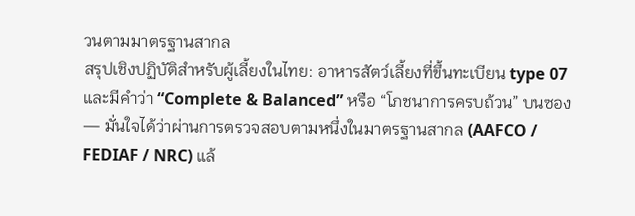วนตามมาตรฐานสากล
สรุปเชิงปฏิบัติสำหรับผู้เลี้ยงในไทย: อาหารสัตว์เลี้ยงที่ขึ้นทะเบียน type 07 และมีคำว่า “Complete & Balanced” หรือ “โภชนาการครบถ้วน” บนซอง — มั่นใจได้ว่าผ่านการตรวจสอบตามหนึ่งในมาตรฐานสากล (AAFCO / FEDIAF / NRC) แล้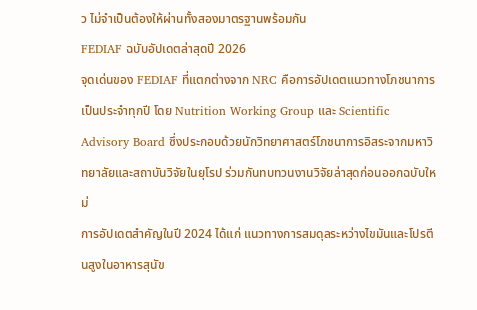ว ไม่จำเป็นต้องให้ผ่านทั้งสองมาตรฐานพร้อมกัน
FEDIAF ฉบับอัปเดตล่าสุดปี 2026
จุดเด่นของ FEDIAF ที่แตกต่างจาก NRC คือการอัปเดตแนวทางโภชนาการเป็นประจำทุกปี โดย Nutrition Working Group และ Scientific Advisory Board ซึ่งประกอบด้วยนักวิทยาศาสตร์โภชนาการอิสระจากมหาวิทยาลัยและสถาบันวิจัยในยุโรป ร่วมกันทบทวนงานวิจัยล่าสุดก่อนออกฉบับใหม่
การอัปเดตสำคัญในปี 2024 ได้แก่ แนวทางการสมดุลระหว่างไขมันและโปรตีนสูงในอาหารสุนัข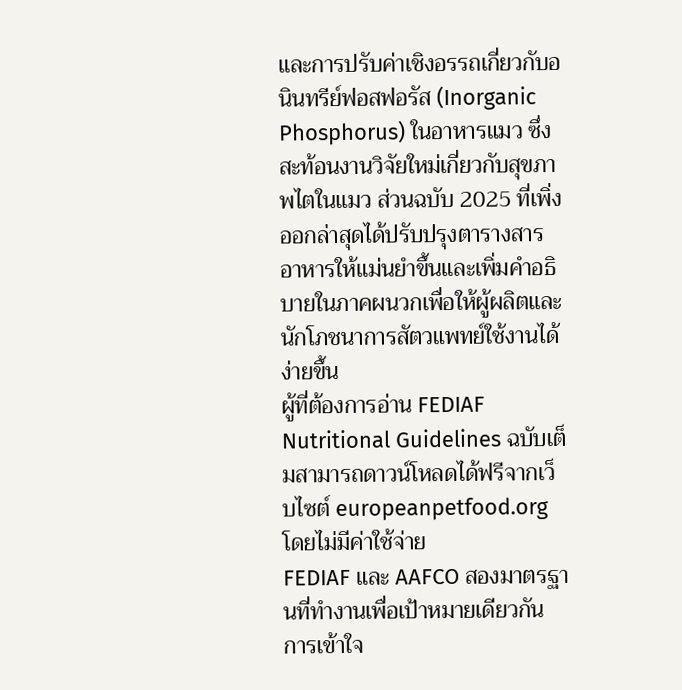และการปรับค่าเชิงอรรถเกี่ยวกับอนินทรีย์ฟอสฟอรัส (Inorganic Phosphorus) ในอาหารแมว ซึ่งสะท้อนงานวิจัยใหม่เกี่ยวกับสุขภาพไตในแมว ส่วนฉบับ 2025 ที่เพิ่งออกล่าสุดได้ปรับปรุงตารางสารอาหารให้แม่นยำขึ้นและเพิ่มคำอธิบายในภาคผนวกเพื่อให้ผู้ผลิตและนักโภชนาการสัตวแพทย์ใช้งานได้ง่ายขึ้น
ผู้ที่ต้องการอ่าน FEDIAF Nutritional Guidelines ฉบับเต็มสามารถดาวน์โหลดได้ฟรีจากเว็บไซต์ europeanpetfood.org โดยไม่มีค่าใช้จ่าย
FEDIAF และ AAFCO สองมาตรฐานที่ทำงานเพื่อเป้าหมายเดียวกัน
การเข้าใจ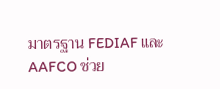มาตรฐาน FEDIAF และ AAFCO ช่วย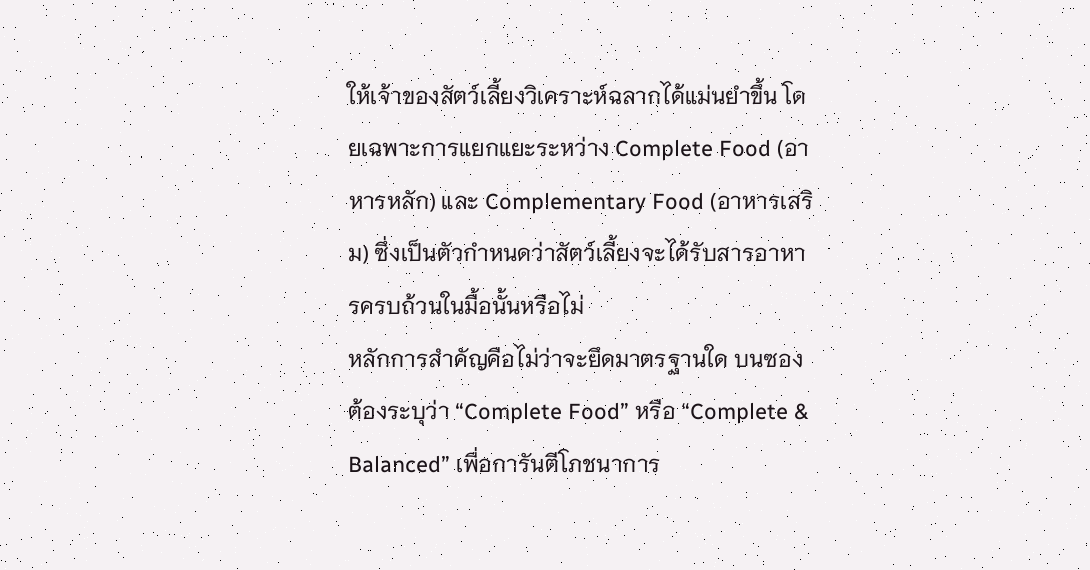ให้เจ้าของสัตว์เลี้ยงวิเคราะห์ฉลากได้แม่นยำขึ้น โดยเฉพาะการแยกแยะระหว่าง Complete Food (อาหารหลัก) และ Complementary Food (อาหารเสริม) ซึ่งเป็นตัวกำหนดว่าสัตว์เลี้ยงจะได้รับสารอาหารครบถ้วนในมื้อนั้นหรือไม่
หลักการสำคัญคือไม่ว่าจะยึดมาตรฐานใด บนซองต้องระบุว่า “Complete Food” หรือ “Complete & Balanced” เพื่อการันตีโภชนาการ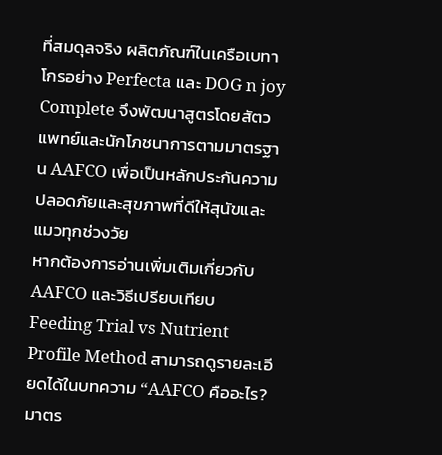ที่สมดุลจริง ผลิตภัณฑ์ในเครือเบทาโกรอย่าง Perfecta และ DOG n joy Complete จึงพัฒนาสูตรโดยสัตวแพทย์และนักโภชนาการตามมาตรฐาน AAFCO เพื่อเป็นหลักประกันความปลอดภัยและสุขภาพที่ดีให้สุนัขและแมวทุกช่วงวัย
หากต้องการอ่านเพิ่มเติมเกี่ยวกับ AAFCO และวิธีเปรียบเทียบ Feeding Trial vs Nutrient Profile Method สามารถดูรายละเอียดได้ในบทความ “AAFCO คืออะไร? มาตร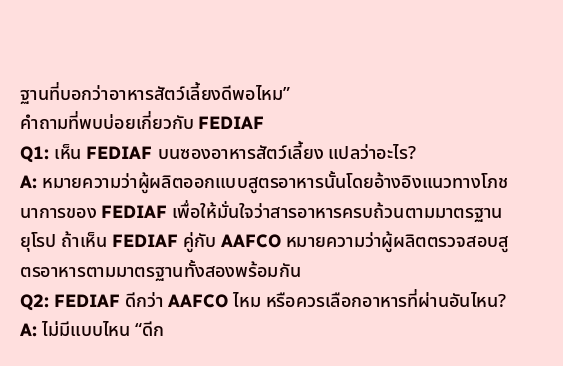ฐานที่บอกว่าอาหารสัตว์เลี้ยงดีพอไหม”
คำถามที่พบบ่อยเกี่ยวกับ FEDIAF
Q1: เห็น FEDIAF บนซองอาหารสัตว์เลี้ยง แปลว่าอะไร?
A: หมายความว่าผู้ผลิตออกแบบสูตรอาหารนั้นโดยอ้างอิงแนวทางโภชนาการของ FEDIAF เพื่อให้มั่นใจว่าสารอาหารครบถ้วนตามมาตรฐานยุโรป ถ้าเห็น FEDIAF คู่กับ AAFCO หมายความว่าผู้ผลิตตรวจสอบสูตรอาหารตามมาตรฐานทั้งสองพร้อมกัน
Q2: FEDIAF ดีกว่า AAFCO ไหม หรือควรเลือกอาหารที่ผ่านอันไหน?
A: ไม่มีแบบไหน “ดีก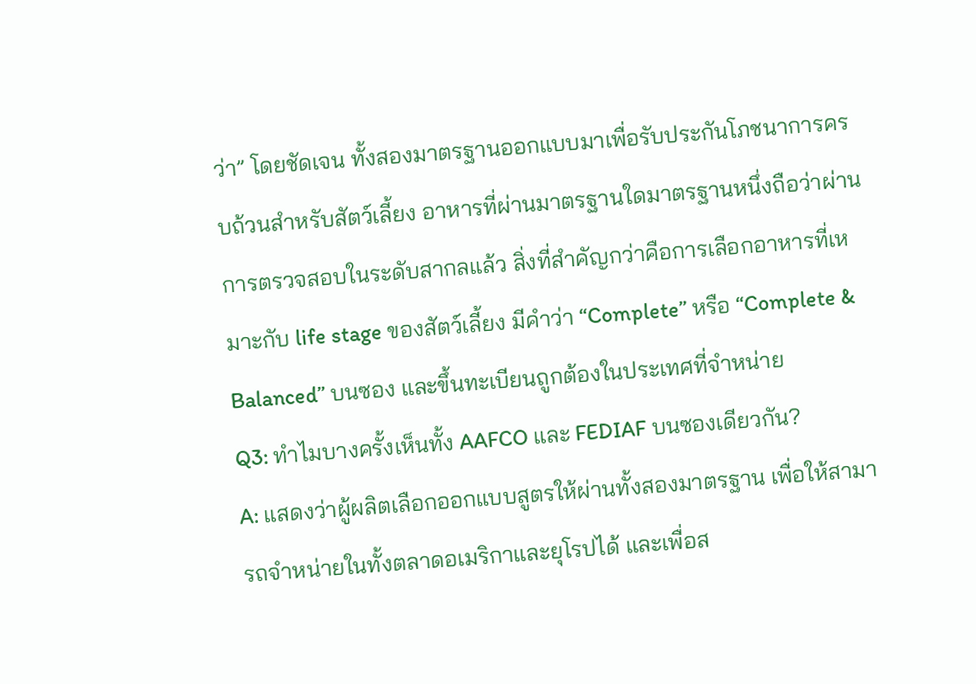ว่า” โดยชัดเจน ทั้งสองมาตรฐานออกแบบมาเพื่อรับประกันโภชนาการครบถ้วนสำหรับสัตว์เลี้ยง อาหารที่ผ่านมาตรฐานใดมาตรฐานหนึ่งถือว่าผ่านการตรวจสอบในระดับสากลแล้ว สิ่งที่สำคัญกว่าคือการเลือกอาหารที่เหมาะกับ life stage ของสัตว์เลี้ยง มีคำว่า “Complete” หรือ “Complete & Balanced” บนซอง และขึ้นทะเบียนถูกต้องในประเทศที่จำหน่าย
Q3: ทำไมบางครั้งเห็นทั้ง AAFCO และ FEDIAF บนซองเดียวกัน?
A: แสดงว่าผู้ผลิตเลือกออกแบบสูตรให้ผ่านทั้งสองมาตรฐาน เพื่อให้สามารถจำหน่ายในทั้งตลาดอเมริกาและยุโรปได้ และเพื่อส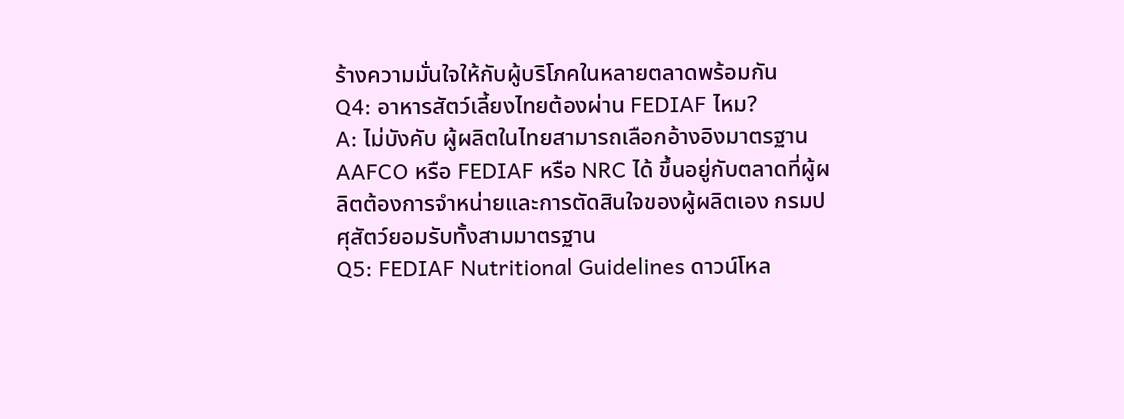ร้างความมั่นใจให้กับผู้บริโภคในหลายตลาดพร้อมกัน
Q4: อาหารสัตว์เลี้ยงไทยต้องผ่าน FEDIAF ไหม?
A: ไม่บังคับ ผู้ผลิตในไทยสามารถเลือกอ้างอิงมาตรฐาน AAFCO หรือ FEDIAF หรือ NRC ได้ ขึ้นอยู่กับตลาดที่ผู้ผลิตต้องการจำหน่ายและการตัดสินใจของผู้ผลิตเอง กรมปศุสัตว์ยอมรับทั้งสามมาตรฐาน
Q5: FEDIAF Nutritional Guidelines ดาวน์โหล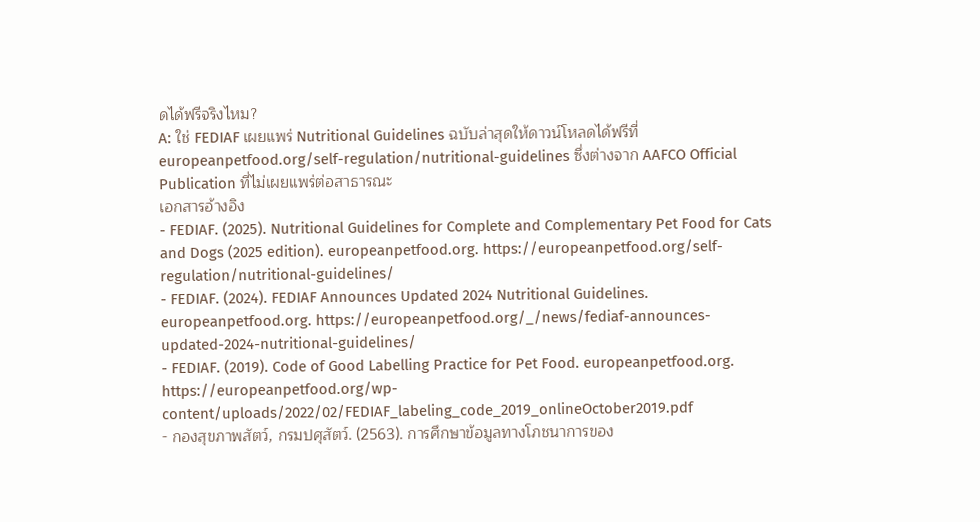ดได้ฟรีจริงไหม?
A: ใช่ FEDIAF เผยแพร่ Nutritional Guidelines ฉบับล่าสุดให้ดาวน์โหลดได้ฟรีที่ europeanpetfood.org/self-regulation/nutritional-guidelines ซึ่งต่างจาก AAFCO Official Publication ที่ไม่เผยแพร่ต่อสาธารณะ
เอกสารอ้างอิง
- FEDIAF. (2025). Nutritional Guidelines for Complete and Complementary Pet Food for Cats and Dogs (2025 edition). europeanpetfood.org. https://europeanpetfood.org/self-regulation/nutritional-guidelines/
- FEDIAF. (2024). FEDIAF Announces Updated 2024 Nutritional Guidelines. europeanpetfood.org. https://europeanpetfood.org/_/news/fediaf-announces-updated-2024-nutritional-guidelines/
- FEDIAF. (2019). Code of Good Labelling Practice for Pet Food. europeanpetfood.org. https://europeanpetfood.org/wp-content/uploads/2022/02/FEDIAF_labeling_code_2019_onlineOctober2019.pdf
- กองสุขภาพสัตว์, กรมปศุสัตว์. (2563). การศึกษาข้อมูลทางโภชนาการของ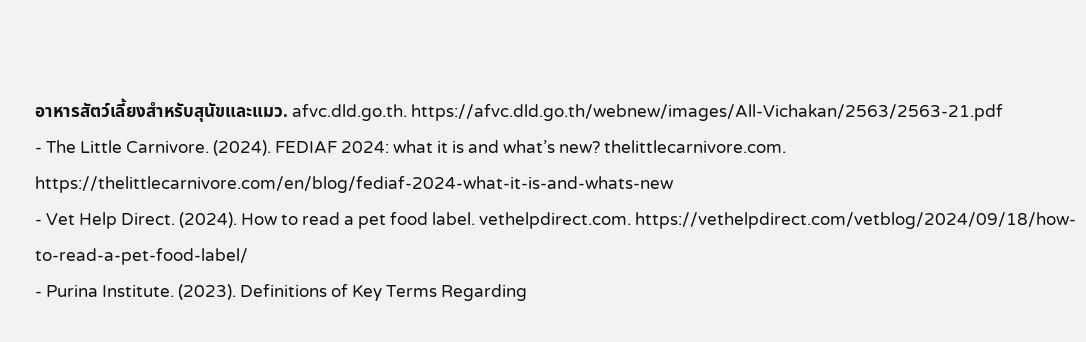อาหารสัตว์เลี้ยงสำหรับสุนัขและแมว. afvc.dld.go.th. https://afvc.dld.go.th/webnew/images/All-Vichakan/2563/2563-21.pdf
- The Little Carnivore. (2024). FEDIAF 2024: what it is and what’s new? thelittlecarnivore.com. https://thelittlecarnivore.com/en/blog/fediaf-2024-what-it-is-and-whats-new
- Vet Help Direct. (2024). How to read a pet food label. vethelpdirect.com. https://vethelpdirect.com/vetblog/2024/09/18/how-to-read-a-pet-food-label/
- Purina Institute. (2023). Definitions of Key Terms Regarding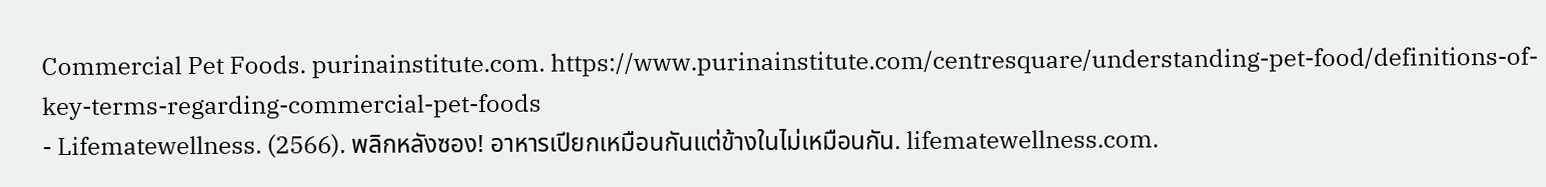Commercial Pet Foods. purinainstitute.com. https://www.purinainstitute.com/centresquare/understanding-pet-food/definitions-of-key-terms-regarding-commercial-pet-foods
- Lifematewellness. (2566). พลิกหลังซอง! อาหารเปียกเหมือนกันแต่ข้างในไม่เหมือนกัน. lifematewellness.com.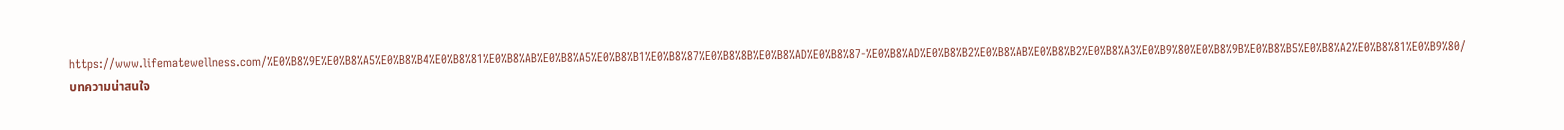https://www.lifematewellness.com/%E0%B8%9E%E0%B8%A5%E0%B8%B4%E0%B8%81%E0%B8%AB%E0%B8%A5%E0%B8%B1%E0%B8%87%E0%B8%8B%E0%B8%AD%E0%B8%87-%E0%B8%AD%E0%B8%B2%E0%B8%AB%E0%B8%B2%E0%B8%A3%E0%B9%80%E0%B8%9B%E0%B8%B5%E0%B8%A2%E0%B8%81%E0%B9%80/
บทความน่าสนใจ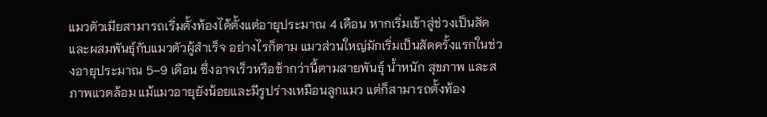แมวตัวเมียสามารถเริ่มตั้งท้องได้ตั้งแต่อายุประมาณ 4 เดือน หากเริ่มเข้าสู่ช่วงเป็นสัดและผสมพันธุ์กับแมวตัวผู้สำเร็จ อย่างไรก็ตาม แมวส่วนใหญ่มักเริ่มเป็นสัดครั้งแรกในช่วงอายุประมาณ 5–9 เดือน ซึ่งอาจเร็วหรือช้ากว่านี้ตามสายพันธุ์ น้ำหนัก สุขภาพ และสภาพแวดล้อม แม้แมวอายุยังน้อยและมีรูปร่างเหมือนลูกแมว แต่ก็สามารถตั้งท้อง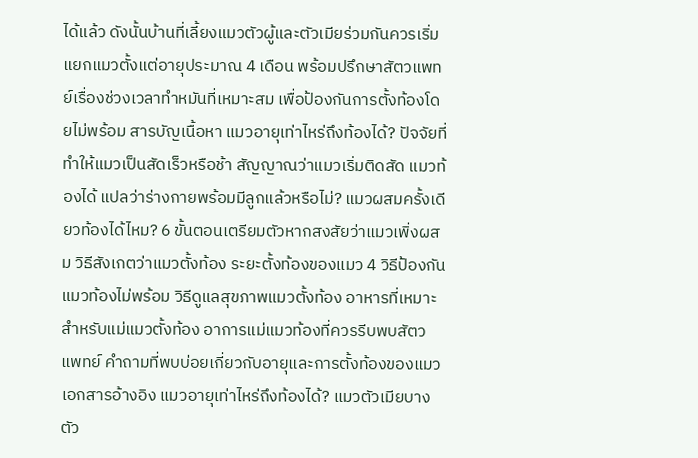ได้แล้ว ดังนั้นบ้านที่เลี้ยงแมวตัวผู้และตัวเมียร่วมกันควรเริ่มแยกแมวตั้งแต่อายุประมาณ 4 เดือน พร้อมปรึกษาสัตวแพทย์เรื่องช่วงเวลาทำหมันที่เหมาะสม เพื่อป้องกันการตั้งท้องโดยไม่พร้อม สารบัญเนื้อหา แมวอายุเท่าไหร่ถึงท้องได้? ปัจจัยที่ทำให้แมวเป็นสัดเร็วหรือช้า สัญญาณว่าแมวเริ่มติดสัด แมวท้องได้ แปลว่าร่างกายพร้อมมีลูกแล้วหรือไม่? แมวผสมครั้งเดียวท้องได้ไหม? 6 ขั้นตอนเตรียมตัวหากสงสัยว่าแมวเพิ่งผสม วิธีสังเกตว่าแมวตั้งท้อง ระยะตั้งท้องของแมว 4 วิธีป้องกันแมวท้องไม่พร้อม วิธีดูแลสุขภาพแมวตั้งท้อง อาหารที่เหมาะสำหรับแม่แมวตั้งท้อง อาการแม่แมวท้องที่ควรรีบพบสัตวแพทย์ คำถามที่พบบ่อยเกี่ยวกับอายุและการตั้งท้องของแมว เอกสารอ้างอิง แมวอายุเท่าไหร่ถึงท้องได้? แมวตัวเมียบางตัว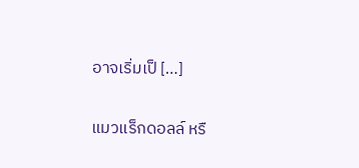อาจเริ่มเป็ […]

แมวแร็กดอลล์ หรื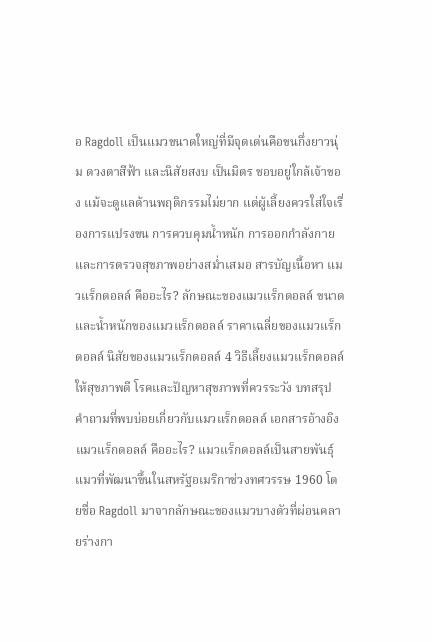อ Ragdoll เป็นแมวขนาดใหญ่ที่มีจุดเด่นคือขนกึ่งยาวนุ่ม ดวงตาสีฟ้า และนิสัยสงบ เป็นมิตร ชอบอยู่ใกล้เจ้าของ แม้จะดูแลด้านพฤติกรรมไม่ยาก แต่ผู้เลี้ยงควรใส่ใจเรื่องการแปรงขน การควบคุมน้ำหนัก การออกกำลังกาย และการตรวจสุขภาพอย่างสม่ำเสมอ สารบัญเนื้อหา แมวแร็กดอลล์ คืออะไร? ลักษณะของแมวแร็กดอลล์ ขนาดและน้ำหนักของแมวแร็กดอลล์ ราคาเฉลี่ยของแมวแร็กดอลล์ นิสัยของแมวแร็กดอลล์ 4 วิธีเลี้ยงแมวแร็กดอลล์ให้สุขภาพดี โรคและปัญหาสุขภาพที่ควรระวัง บทสรุป คำถามที่พบบ่อยเกี่ยวกับแมวแร็กดอลล์ เอกสารอ้างอิง แมวแร็กดอลล์ คืออะไร? แมวแร็กดอลล์เป็นสายพันธุ์แมวที่พัฒนาขึ้นในสหรัฐอเมริกาช่วงทศวรรษ 1960 โดยชื่อ Ragdoll มาจากลักษณะของแมวบางตัวที่ผ่อนคลายร่างกา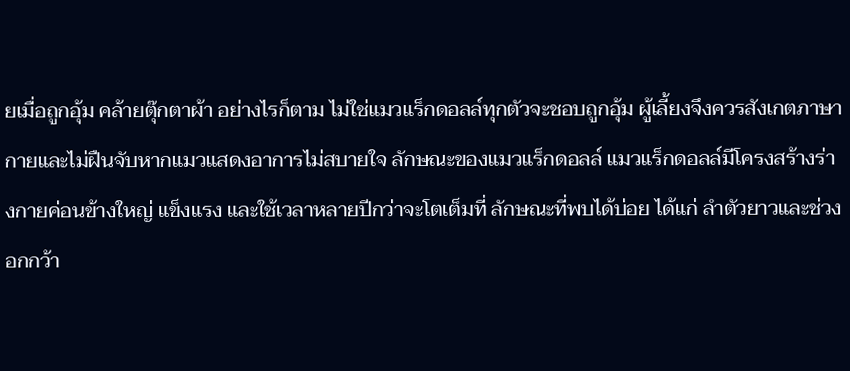ยเมื่อถูกอุ้ม คล้ายตุ๊กตาผ้า อย่างไรก็ตาม ไม่ใช่แมวแร็กดอลล์ทุกตัวจะชอบถูกอุ้ม ผู้เลี้ยงจึงควรสังเกตภาษากายและไม่ฝืนจับหากแมวแสดงอาการไม่สบายใจ ลักษณะของแมวแร็กดอลล์ แมวแร็กดอลล์มีโครงสร้างร่างกายค่อนข้างใหญ่ แข็งแรง และใช้เวลาหลายปีกว่าจะโตเต็มที่ ลักษณะที่พบได้บ่อย ได้แก่ ลำตัวยาวและช่วงอกกว้า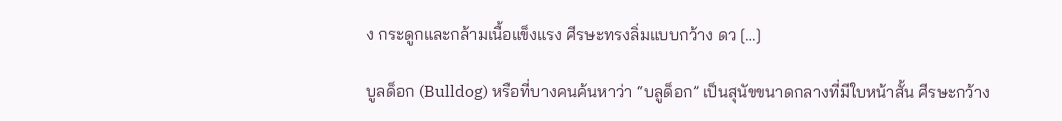ง กระดูกและกล้ามเนื้อแข็งแรง ศีรษะทรงลิ่มแบบกว้าง ดว […]

บูลด็อก (Bulldog) หรือที่บางคนค้นหาว่า “บลูด็อก” เป็นสุนัขขนาดกลางที่มีใบหน้าสั้น ศีรษะกว้าง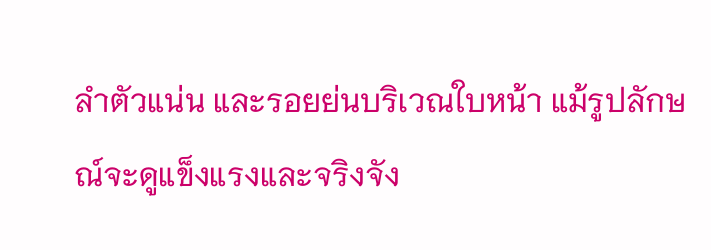ลำตัวแน่น และรอยย่นบริเวณใบหน้า แม้รูปลักษณ์จะดูแข็งแรงและจริงจัง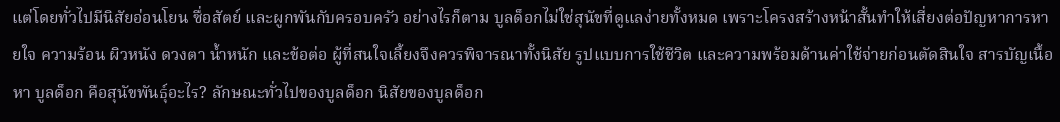แต่โดยทั่วไปมีนิสัยอ่อนโยน ซื่อสัตย์ และผูกพันกับครอบครัว อย่างไรก็ตาม บูลด็อกไม่ใช่สุนัขที่ดูแลง่ายทั้งหมด เพราะโครงสร้างหน้าสั้นทำให้เสี่ยงต่อปัญหาการหายใจ ความร้อน ผิวหนัง ดวงตา น้ำหนัก และข้อต่อ ผู้ที่สนใจเลี้ยงจึงควรพิจารณาทั้งนิสัย รูปแบบการใช้ชีวิต และความพร้อมด้านค่าใช้จ่ายก่อนตัดสินใจ สารบัญเนื้อหา บูลด็อก คือสุนัขพันธุ์อะไร? ลักษณะทั่วไปของบูลด็อก นิสัยของบูลด็อก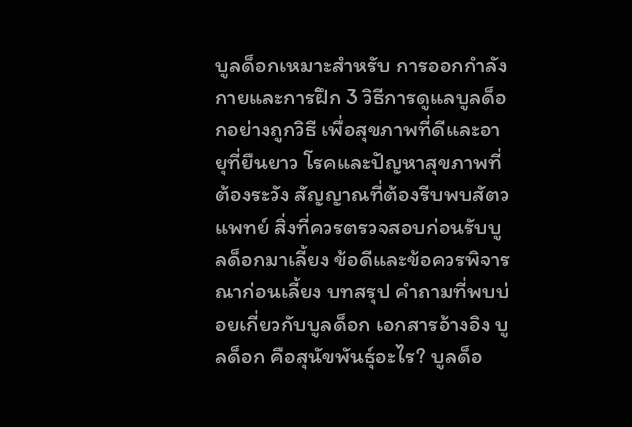บูลด็อกเหมาะสำหรับ การออกกำลังกายและการฝึก 3 วิธีการดูแลบูลด็อกอย่างถูกวิธี เพื่อสุขภาพที่ดีและอายุที่ยืนยาว โรคและปัญหาสุขภาพที่ต้องระวัง สัญญาณที่ต้องรีบพบสัตวแพทย์ สิ่งที่ควรตรวจสอบก่อนรับบูลด็อกมาเลี้ยง ข้อดีและข้อควรพิจารณาก่อนเลี้ยง บทสรุป คำถามที่พบบ่อยเกี่ยวกับบูลด็อก เอกสารอ้างอิง บูลด็อก คือสุนัขพันธุ์อะไร? บูลด็อ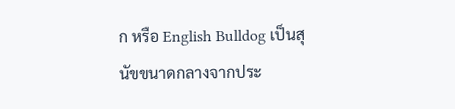ก หรือ English Bulldog เป็นสุนัขขนาดกลางจากประ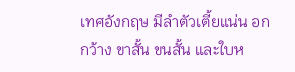เทศอังกฤษ มีลำตัวเตี้ยแน่น อกกว้าง ขาสั้น ขนสั้น และใบห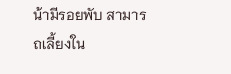น้ามีรอยพับ สามารถเลี้ยงใน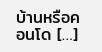บ้านหรือคอนโด […]